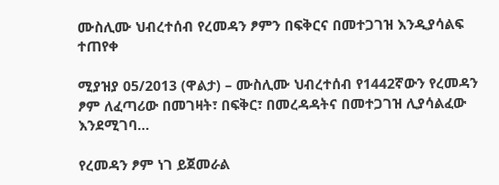ሙስሊሙ ህብረተሰብ የረመዳን ፆምን በፍቅርና በመተጋገዝ እንዲያሳልፍ ተጠየቀ

ሚያዝያ 05/2013 (ዋልታ) – ሙስሊሙ ህብረተሰብ የ1442ኛውን የረመዳን ፆም ለፈጣሪው በመገዛት፣ በፍቅር፣ በመረዳዳትና በመተጋገዝ ሊያሳልፈው እንደሚገባ…

የረመዳን ፆም ነገ ይጀመራል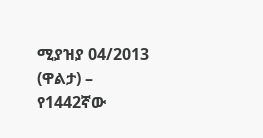ሚያዝያ 04/2013 (ዋልታ) – የ1442ኛው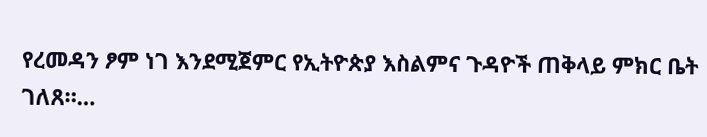የረመዳን ፆም ነገ እንደሚጀምር የኢትዮጵያ እስልምና ጉዳዮች ጠቅላይ ምክር ቤት ገለጸ።…